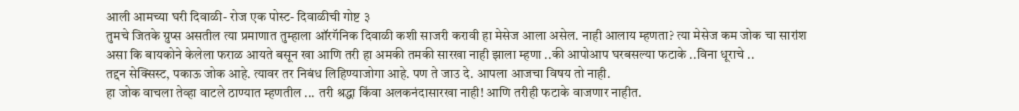आली आमच्या घरी दिवाळी- रोज एक पोस्ट- दिवाळीची गोष्ट ३
तुमचे जितके ग्रुप्स असतील त्या प्रमाणात तुम्हाला ऑरगॅनिक दिवाळी कशी साजरी करावी हा मेसेज आला असेल. नाही आलाय म्हणता? त्या मेसेज कम जोक चा सारांश असा कि बायकोने केलेला फराळ आयते बसून खा आणि तरी हा अमकी तमकी सारखा नाही झाला म्हणा ..की आपोआप घरबसल्या फटाके ..विना धूराचे ..
तद्दन सेक्सिस्ट, पकाऊ जोक आहे. त्यावर तर निबंध लिहिण्याजोगा आहे. पण ते जाउ दे. आपला आजचा विषय तो नाही.
हा जोक वाचला तेव्हा वाटले ठाण्यात म्हणतील ... तरी श्रद्धा किंवा अलकनंदासारखा नाही! आणि तरीही फटाके वाजणार नाहीत.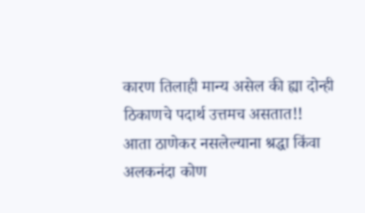कारण तिलाही मान्य असेल की ह्या दोन्ही ठिकाणचे पदार्थ उत्तमच असतात!!
आता ठाणेकर नसलेल्याना श्रद्धा किंवा अलकनंदा कोण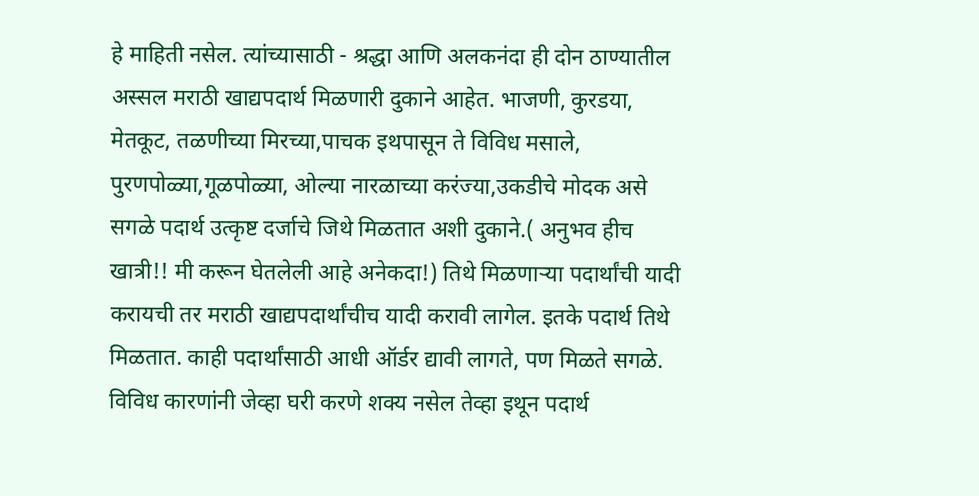हे माहिती नसेल. त्यांच्यासाठी - श्रद्धा आणि अलकनंदा ही दोन ठाण्यातील अस्सल मराठी खाद्यपदार्थ मिळणारी दुकाने आहेत. भाजणी, कुरडया, मेतकूट, तळणीच्या मिरच्या,पाचक इथपासून ते विविध मसाले, पुरणपोळ्या,गूळपोळ्या, ओल्या नारळाच्या करंज्या,उकडीचे मोदक असे सगळे पदार्थ उत्कृष्ट दर्जाचे जिथे मिळतात अशी दुकाने.( अनुभव हीच खात्री!! मी करून घेतलेली आहे अनेकदा!) तिथे मिळणाऱ्या पदार्थांची यादी करायची तर मराठी खाद्यपदार्थांचीच यादी करावी लागेल. इतके पदार्थ तिथे मिळतात. काही पदार्थांसाठी आधी ऑर्डर द्यावी लागते, पण मिळते सगळे.
विविध कारणांनी जेव्हा घरी करणे शक्य नसेल तेव्हा इथून पदार्थ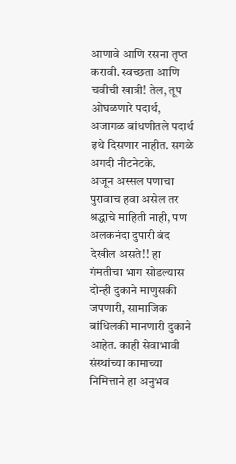आणावे आणि रसना तृप्त करावी. स्वच्छता आणि चवीची खात्री! तेल, तूप ओघळणारे पदार्थ, अजागळ बांधणीतले पदार्थ इथे दिसणार नाहीत. सगळे अगदी नीटनेटके.
अजून अस्सल पणाचा पुरावाच हवा असेल तर श्रद्धाचे माहिती नाही, पण अलकनंदा दुपारी बंद देखील असते!! हा गंमतीचा भाग सोडल्यास दोन्ही दुकाने माणुसकी जपणारी, सामाजिक बांधिलकी मानणारी दुकाने आहेत. काही सेवाभावी संस्थांच्या कामाच्या निमित्ताने हा अनुभव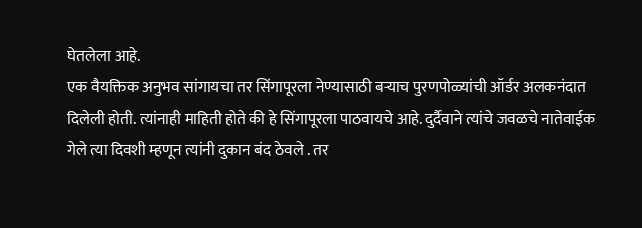घेतलेला आहे.
एक वैयक्तिक अनुभव सांगायचा तर सिंगापूरला नेण्यासाठी बऱ्याच पुरणपोळ्यांची ऑर्डर अलकनंदात दिलेली होती. त्यांनाही माहिती होते की हे सिंगापूरला पाठवायचे आहे. दुर्दैवाने त्यांचे जवळचे नातेवाईक गेले त्या दिवशी म्हणून त्यांनी दुकान बंद ठेवले . तर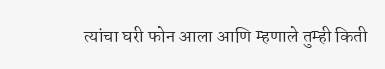त्यांचा घरी फोन आला आणि म्हणाले तुम्ही किती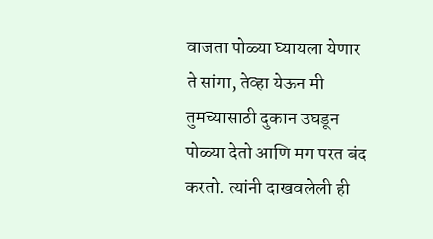वाजता पोळ्या घ्यायला येणार ते सांगा, तेव्हा येऊन मी तुमच्यासाठी दुकान उघडून पोळ्या देतो आणि मग परत बंद करतो. त्यांनी दाखवलेली ही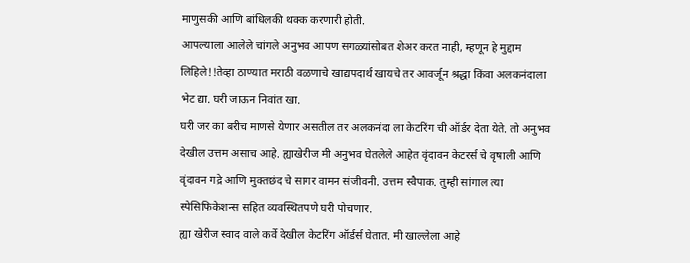माणुसकी आणि बांधिलकी थक्क करणारी होती.
आपल्याला आलेले चांगले अनुभव आपण सगळ्यांसोबत शेअर करत नाही, म्हणून हे मुद्दाम लिहिले!!तेव्हा ठाण्यात मराठी वळणाचे खाद्यपदार्थ खायचे तर आवर्जून श्रद्धा किंवा अलकनंदाला भेट द्या. घरी जाऊन निवांत खा.
घरी जर का बरीच माणसे येणार असतील तर अलकनंदा ला केटरिंग ची ऑर्डर देता येते. तो अनुभव देखील उत्तम असाच आहे. ह्याखेरीज मी अनुभव घेतलेले आहेत वृंदावन केटरर्स चे वृषाली आणि वृंदावन गद्रे आणि मुक्तछंद चे सागर वामन संजीवनी. उत्तम स्वैपाक. तुम्ही सांगाल त्या स्पेसिफिकेशन्स सहित व्यवस्थितपणे घरी पोचणार.
ह्या खेरीज स्वाद वाले कर्वे देखील केटरिंग ऑर्डर्स घेतात. मी खाल्लेला आहे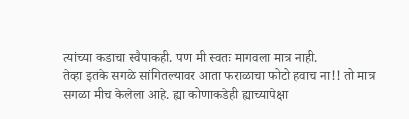त्यांच्या कडाचा स्वैपाकही. पण मी स्वतः मागवला मात्र नाही.
तेव्हा इतके सगळे सांगितल्यावर आता फराळाचा फोटो हवाच ना!! तो मात्र सगळा मीच केलेला आहे. ह्या कोणाकडेही ह्याच्यापेक्षा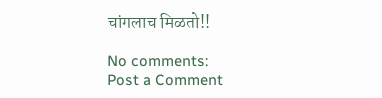चांगलाच मिळतो!!

No comments:
Post a Comment